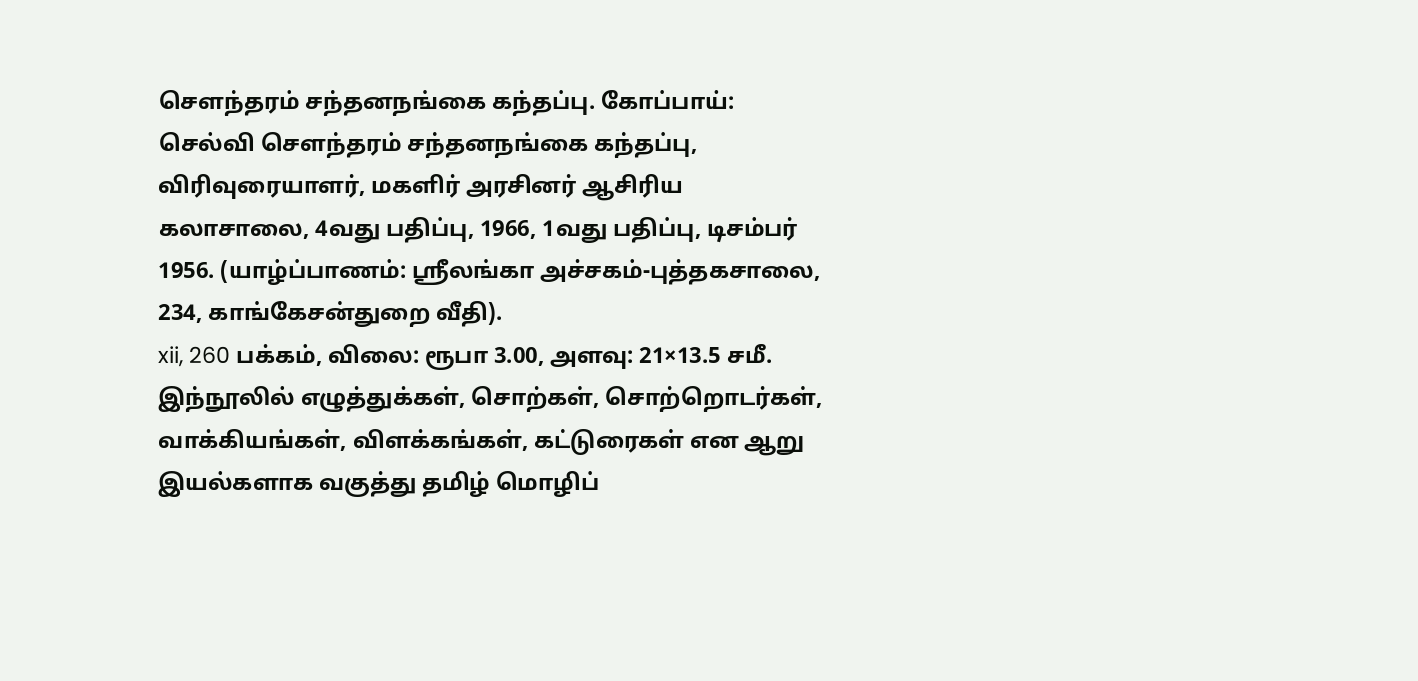சௌந்தரம் சந்தனநங்கை கந்தப்பு. கோப்பாய்: செல்வி சௌந்தரம் சந்தனநங்கை கந்தப்பு, விரிவுரையாளர், மகளிர் அரசினர் ஆசிரிய கலாசாலை, 4வது பதிப்பு, 1966, 1வது பதிப்பு, டிசம்பர் 1956. (யாழ்ப்பாணம்: ஸ்ரீலங்கா அச்சகம்-புத்தகசாலை, 234, காங்கேசன்துறை வீதி).
xii, 260 பக்கம், விலை: ரூபா 3.00, அளவு: 21×13.5 சமீ.
இந்நூலில் எழுத்துக்கள், சொற்கள், சொற்றொடர்கள், வாக்கியங்கள், விளக்கங்கள், கட்டுரைகள் என ஆறு இயல்களாக வகுத்து தமிழ் மொழிப்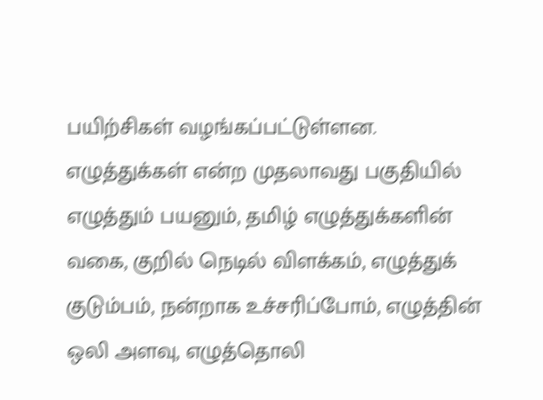பயிற்சிகள் வழங்கப்பட்டுள்ளன. எழுத்துக்கள் என்ற முதலாவது பகுதியில் எழுத்தும் பயனும், தமிழ் எழுத்துக்களின் வகை, குறில் நெடில் விளக்கம், எழுத்துக் குடும்பம், நன்றாக உச்சரிப்போம், எழுத்தின் ஒலி அளவு, எழுத்தொலி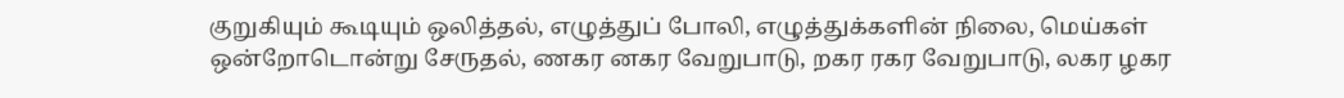குறுகியும் கூடியும் ஒலித்தல், எழுத்துப் போலி, எழுத்துக்களின் நிலை, மெய்கள் ஒன்றோடொன்று சேருதல், ணகர னகர வேறுபாடு, றகர ரகர வேறுபாடு, லகர ழகர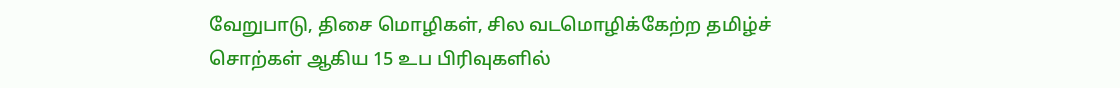வேறுபாடு, திசை மொழிகள், சில வடமொழிக்கேற்ற தமிழ்ச் சொற்கள் ஆகிய 15 உப பிரிவுகளில்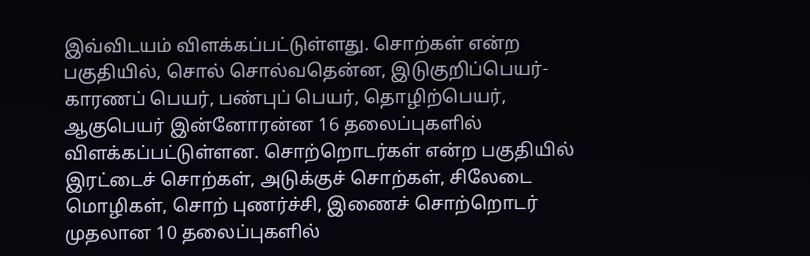இவ்விடயம் விளக்கப்பட்டுள்ளது. சொற்கள் என்ற பகுதியில், சொல் சொல்வதென்ன, இடுகுறிப்பெயர்-காரணப் பெயர், பண்புப் பெயர், தொழிற்பெயர், ஆகுபெயர் இன்னோரன்ன 16 தலைப்புகளில் விளக்கப்பட்டுள்ளன. சொற்றொடர்கள் என்ற பகுதியில் இரட்டைச் சொற்கள், அடுக்குச் சொற்கள், சிலேடை மொழிகள், சொற் புணர்ச்சி, இணைச் சொற்றொடர் முதலான 10 தலைப்புகளில்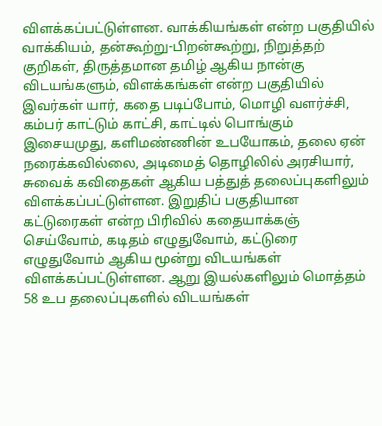விளக்கப்பட்டுள்ளன. வாக்கியங்கள் என்ற பகுதியில் வாக்கியம், தன்கூற்று-பிறன்கூற்று, நிறுத்தற் குறிகள், திருத்தமான தமிழ் ஆகிய நான்கு விடயங்களும், விளக்கங்கள் என்ற பகுதியில் இவர்கள் யார், கதை படிப்போம், மொழி வளர்ச்சி, கம்பர் காட்டும் காட்சி, காட்டில் பொங்கும் இசையமுது, களிமண்ணின் உபயோகம், தலை ஏன் நரைக்கவில்லை, அடிமைத் தொழிலில் அரசியார், சுவைக் கவிதைகள் ஆகிய பத்துத் தலைப்புகளிலும் விளக்கப்பட்டுள்ளன. இறுதிப் பகுதியான கட்டுரைகள் என்ற பிரிவில் கதையாக்கஞ் செய்வோம், கடிதம் எழுதுவோம், கட்டுரை எழுதுவோம் ஆகிய மூன்று விடயங்கள் விளக்கப்பட்டுள்ளன. ஆறு இயல்களிலும் மொத்தம் 58 உப தலைப்புகளில் விடயங்கள்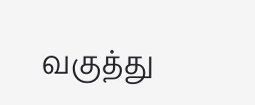வகுத்து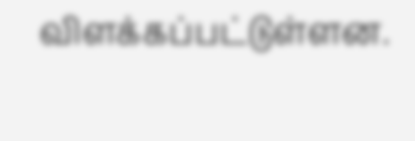விளக்கப்பட்டுள்ளன.